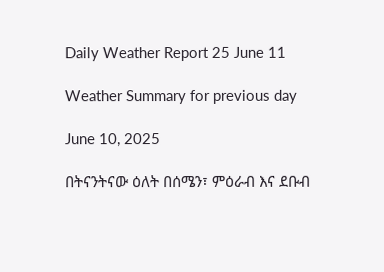Daily Weather Report 25 June 11

Weather Summary for previous day

June 10, 2025

በትናንትናው ዕለት በሰሜን፣ ምዕራብ እና ደቡብ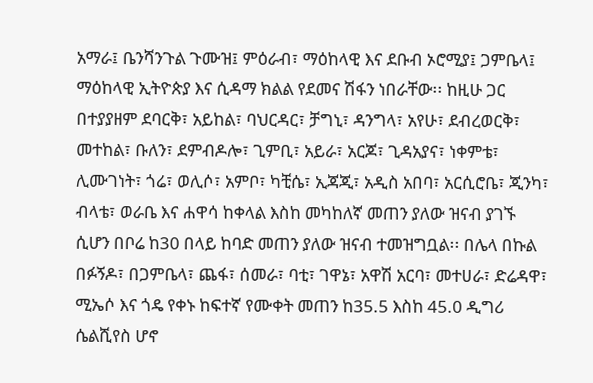አማራ፤ ቤንሻንጉል ጉሙዝ፤ ምዕራብ፣ ማዕከላዊ እና ደቡብ ኦሮሚያ፤ ጋምቤላ፤ ማዕከላዊ ኢትዮጵያ እና ሲዳማ ክልል የደመና ሽፋን ነበራቸው፡፡ ከዚሁ ጋር በተያያዘም ደባርቅ፣ አይከል፣ ባህርዳር፣ ቻግኒ፣ ዳንግላ፣ አየሁ፣ ደብረወርቅ፣ መተከል፣ ቡለን፣ ደምብዶሎ፣ ጊምቢ፣ አይራ፣ አርጆ፣ ጊዳአያና፣ ነቀምቴ፣ ሊሙገነት፣ ጎሬ፣ ወሊሶ፣ አምቦ፣ ካቺሴ፣ ኢጃጂ፣ አዲስ አበባ፣ አርሲሮቤ፣ ጂንካ፣ ብላቴ፣ ወራቤ እና ሐዋሳ ከቀላል እስከ መካከለኛ መጠን ያለው ዝናብ ያገኙ ሲሆን በቦሬ ከ30 በላይ ከባድ መጠን ያለው ዝናብ ተመዝግቧል፡፡ በሌላ በኩል በፉኝዶ፣ በጋምቤላ፣ ጨፋ፣ ሰመራ፣ ባቲ፣ ገዋኔ፣ አዋሽ አርባ፣ መተሀራ፣ ድሬዳዋ፣ ሚኤሶ እና ጎዴ የቀኑ ከፍተኛ የሙቀት መጠን ከ35.5 እስከ 45.0 ዲግሪ ሴልሺየስ ሆኖ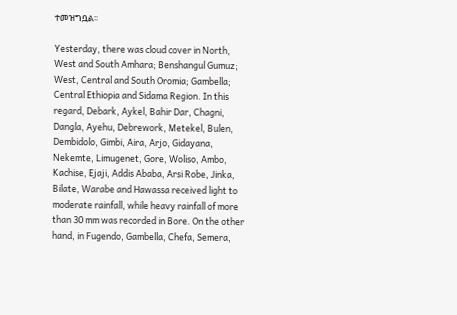ተመዝግቧል፡፡

Yesterday, there was cloud cover in North, West and South Amhara; Benshangul Gumuz; West, Central and South Oromia; Gambella; Central Ethiopia and Sidama Region. In this regard, Debark, Aykel, Bahir Dar, Chagni, Dangla, Ayehu, Debrework, Metekel, Bulen, Dembidolo, Gimbi, Aira, Arjo, Gidayana, Nekemte, Limugenet, Gore, Woliso, Ambo, Kachise, Ejaji, Addis Ababa, Arsi Robe, Jinka, Bilate, Warabe and Hawassa received light to moderate rainfall, while heavy rainfall of more than 30 mm was recorded in Bore. On the other hand, in Fugendo, Gambella, Chefa, Semera,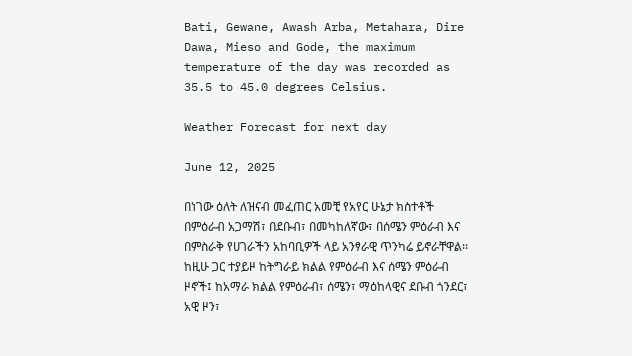Bati, Gewane, Awash Arba, Metahara, Dire Dawa, Mieso and Gode, the maximum temperature of the day was recorded as 35.5 to 45.0 degrees Celsius.

Weather Forecast for next day

June 12, 2025

በነገው ዕለት ለዝናብ መፈጠር አመቺ የአየር ሁኔታ ክስተቶች በምዕራብ አጋማሽ፣ በደቡብ፣ በመካከለኛው፣ በሰሜን ምዕራብ እና በምስራቅ የሀገራችን አከባቢዎች ላይ አንፃራዊ ጥንካሬ ይኖራቸዋል፡፡ ከዚሁ ጋር ተያይዞ ከትግራይ ክልል የምዕራብ እና ሰሜን ምዕራብ ዞኖች፤ ከአማራ ክልል የምዕራብ፣ ሰሜን፣ ማዕከላዊና ደቡብ ጎንደር፣ አዊ ዞን፣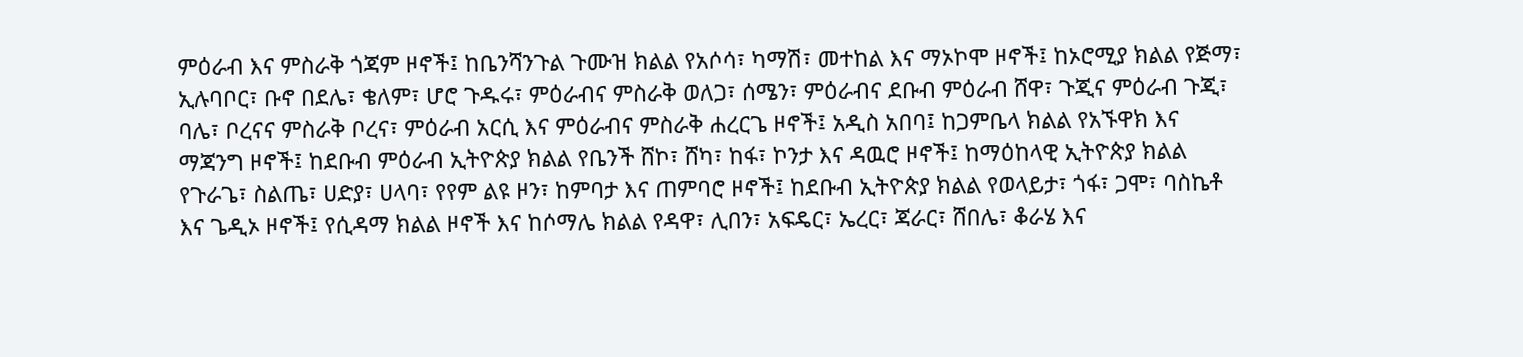ምዕራብ እና ምስራቅ ጎጃም ዞኖች፤ ከቤንሻንጉል ጉሙዝ ክልል የአሶሳ፣ ካማሽ፣ መተከል እና ማኦኮሞ ዞኖች፤ ከኦሮሚያ ክልል የጅማ፣ ኢሉባቦር፣ ቡኖ በደሌ፣ ቄለም፣ ሆሮ ጉዱሩ፣ ምዕራብና ምስራቅ ወለጋ፣ ሰሜን፣ ምዕራብና ደቡብ ምዕራብ ሸዋ፣ ጉጂና ምዕራብ ጉጂ፣ ባሌ፣ ቦረናና ምስራቅ ቦረና፣ ምዕራብ አርሲ እና ምዕራብና ምስራቅ ሐረርጌ ዞኖች፤ አዲስ አበባ፤ ከጋምቤላ ክልል የአኙዋክ እና ማጃንግ ዞኖች፤ ከደቡብ ምዕራብ ኢትዮጵያ ክልል የቤንች ሸኮ፣ ሸካ፣ ከፋ፣ ኮንታ እና ዳዉሮ ዞኖች፤ ከማዕከላዊ ኢትዮጵያ ክልል የጉራጌ፣ ስልጤ፣ ሀድያ፣ ሀላባ፣ የየም ልዩ ዞን፣ ከምባታ እና ጠምባሮ ዞኖች፤ ከደቡብ ኢትዮጵያ ክልል የወላይታ፣ ጎፋ፣ ጋሞ፣ ባስኬቶ እና ጌዲኦ ዞኖች፤ የሲዳማ ክልል ዞኖች እና ከሶማሌ ክልል የዳዋ፣ ሊበን፣ አፍዴር፣ ኤረር፣ ጃራር፣ ሸበሌ፣ ቆራሄ እና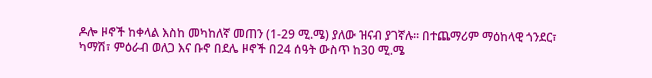ዶሎ ዞኖች ከቀላል እስከ መካከለኛ መጠን (1-29 ሚ.ሜ) ያለው ዝናብ ያገኛሉ፡፡ በተጨማሪም ማዕከላዊ ጎንደር፣ ካማሽ፣ ምዕራብ ወለጋ እና ቡኖ በደሌ ዞኖች በ24 ሰዓት ውስጥ ከ30 ሚ.ሜ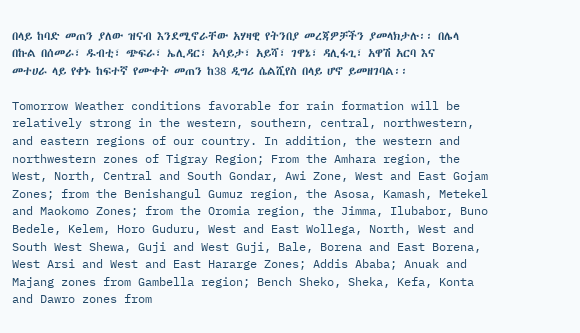በላይ ከባድ መጠን ያለው ዝናብ እንደሚኖራቸው አሃዛዊ የትንበያ መረጃዎቻችን ያመላክታሉ፡፡ በሌላ በኩል በሰመራ፣ ዱብቲ፣ ጭፍራ፣ ኤሊዳር፣ አሳይታ፣ አይሻ፣ ገዋኔ፣ ዳሊፋጊ፣ አዋሽ አርባ እና መተሀራ ላይ የቀኑ ከፍተኛ የሙቀት መጠን ከ38 ዲግሪ ሴልሺየስ በላይ ሆኖ ይመዘገባል፡፡

Tomorrow Weather conditions favorable for rain formation will be relatively strong in the western, southern, central, northwestern, and eastern regions of our country. In addition, the western and northwestern zones of Tigray Region; From the Amhara region, the West, North, Central and South Gondar, Awi Zone, West and East Gojam Zones; from the Benishangul Gumuz region, the Asosa, Kamash, Metekel and Maokomo Zones; from the Oromia region, the Jimma, Ilubabor, Buno Bedele, Kelem, Horo Guduru, West and East Wollega, North, West and South West Shewa, Guji and West Guji, Bale, Borena and East Borena, West Arsi and West and East Hararge Zones; Addis Ababa; Anuak and Majang zones from Gambella region; Bench Sheko, Sheka, Kefa, Konta and Dawro zones from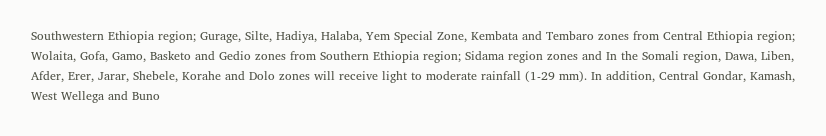Southwestern Ethiopia region; Gurage, Silte, Hadiya, Halaba, Yem Special Zone, Kembata and Tembaro zones from Central Ethiopia region; Wolaita, Gofa, Gamo, Basketo and Gedio zones from Southern Ethiopia region; Sidama region zones and In the Somali region, Dawa, Liben, Afder, Erer, Jarar, Shebele, Korahe and Dolo zones will receive light to moderate rainfall (1-29 mm). In addition, Central Gondar, Kamash, West Wellega and Buno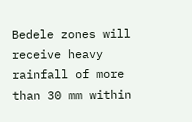Bedele zones will receive heavy rainfall of more than 30 mm within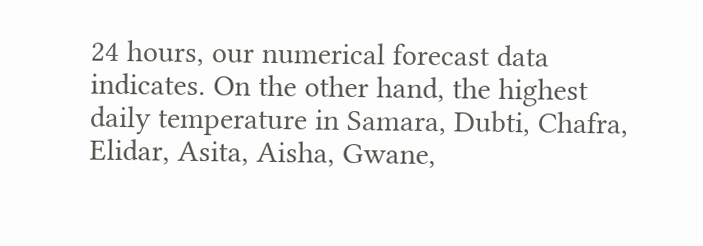24 hours, our numerical forecast data indicates. On the other hand, the highest daily temperature in Samara, Dubti, Chafra, Elidar, Asita, Aisha, Gwane,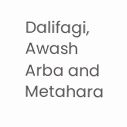Dalifagi, Awash Arba and Metahara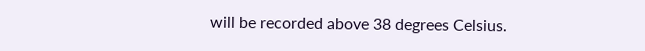will be recorded above 38 degrees Celsius.